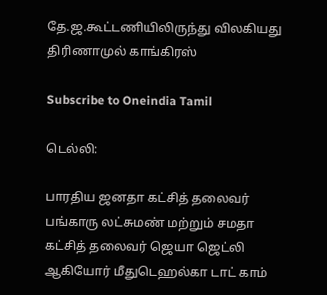தே.ஜ.கூட்டணியிலிருந்து விலகியது திரிணாமுல் காங்கிரஸ்

Subscribe to Oneindia Tamil

டெல்லி:

பாரதிய ஜனதா கட்சித் தலைவர் பங்காரு லட்சுமண் மற்றும் சமதா கட்சித் தலைவர் ஜெயா ஜெட்லி ஆகியோர் மீதுடெஹல்கா டாட் காம்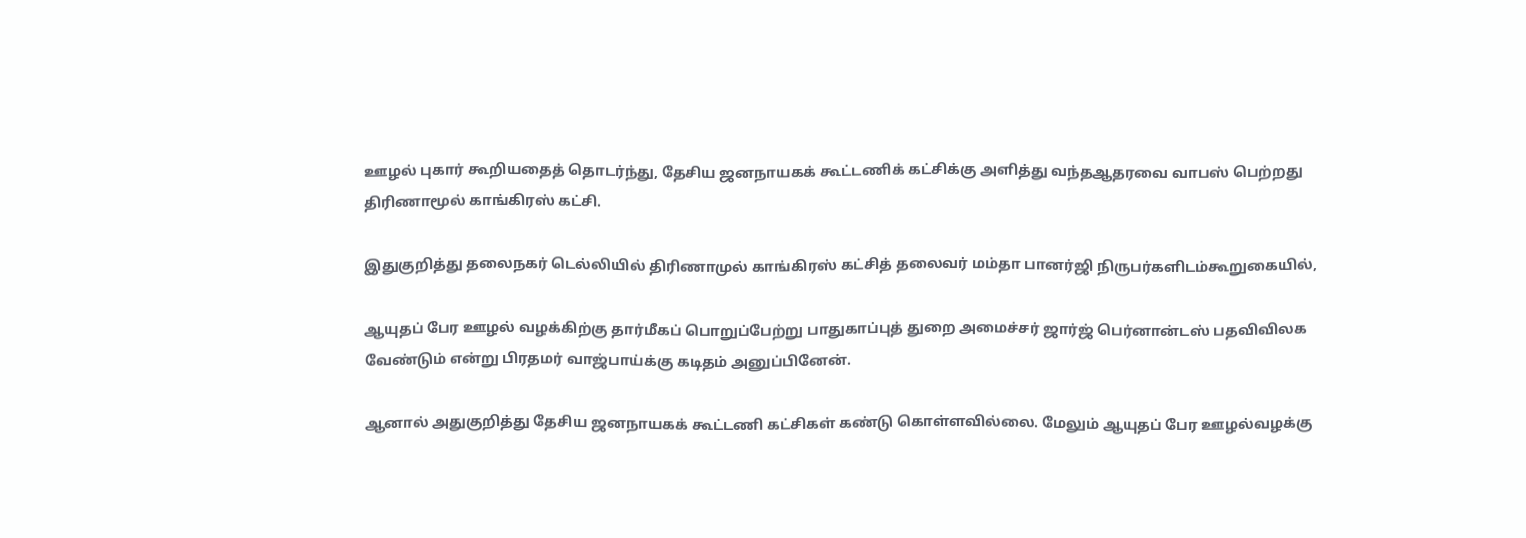ஊழல் புகார் கூறியதைத் தொடர்ந்து, தேசிய ஜனநாயகக் கூட்டணிக் கட்சிக்கு அளித்து வந்தஆதரவை வாபஸ் பெற்றது திரிணாமூல் காங்கிரஸ் கட்சி.

இதுகுறித்து தலைநகர் டெல்லியில் திரிணாமுல் காங்கிரஸ் கட்சித் தலைவர் மம்தா பானர்ஜி நிருபர்களிடம்கூறுகையில்,

ஆயுதப் பேர ஊழல் வழக்கிற்கு தார்மீகப் பொறுப்பேற்று பாதுகாப்புத் துறை அமைச்சர் ஜார்ஜ் பெர்னான்டஸ் பதவிவிலக வேண்டும் என்று பிரதமர் வாஜ்பாய்க்கு கடிதம் அனுப்பினேன்.

ஆனால் அதுகுறித்து தேசிய ஜனநாயகக் கூட்டணி கட்சிகள் கண்டு கொள்ளவில்லை. மேலும் ஆயுதப் பேர ஊழல்வழக்கு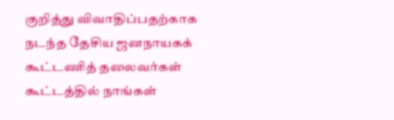குறித்து விவாதிப்பதற்காக நடந்த தேசிய ஜனநாயகக் கூட்டணித் தலைவர்கள் கூட்டத்தில் நாங்கள்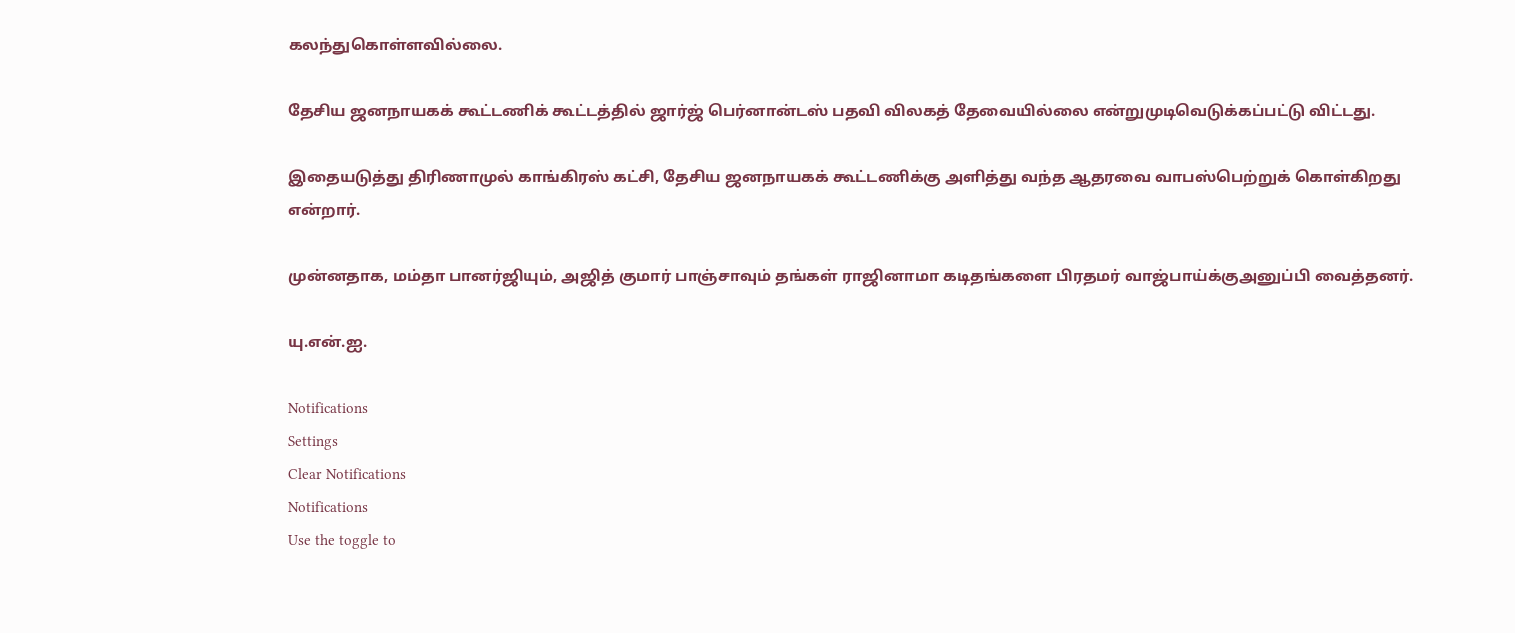கலந்துகொள்ளவில்லை.

தேசிய ஜனநாயகக் கூட்டணிக் கூட்டத்தில் ஜார்ஜ் பெர்னான்டஸ் பதவி விலகத் தேவையில்லை என்றுமுடிவெடுக்கப்பட்டு விட்டது.

இதையடுத்து திரிணாமுல் காங்கிரஸ் கட்சி, தேசிய ஜனநாயகக் கூட்டணிக்கு அளித்து வந்த ஆதரவை வாபஸ்பெற்றுக் கொள்கிறது என்றார்.

முன்னதாக, மம்தா பானர்ஜியும், அஜித் குமார் பாஞ்சாவும் தங்கள் ராஜினாமா கடிதங்களை பிரதமர் வாஜ்பாய்க்குஅனுப்பி வைத்தனர்.

யு.என்.ஐ.

Notifications
Settings
Clear Notifications
Notifications
Use the toggle to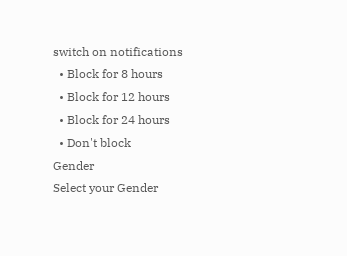switch on notifications
  • Block for 8 hours
  • Block for 12 hours
  • Block for 24 hours
  • Don't block
Gender
Select your Gender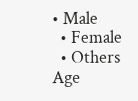• Male
  • Female
  • Others
Age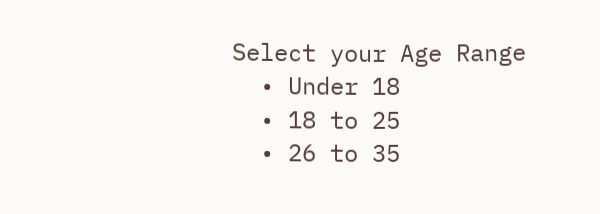Select your Age Range
  • Under 18
  • 18 to 25
  • 26 to 35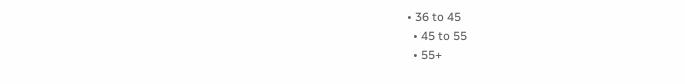• 36 to 45
  • 45 to 55
  • 55+